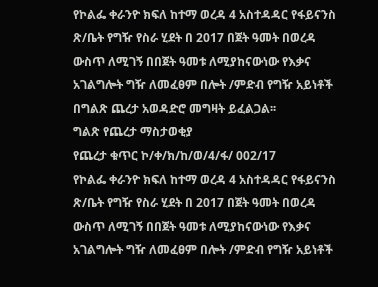የኮልፌ ቀራንዮ ክፍለ ከተማ ወረዳ 4 አስተዳዳር የፋይናንስ ጽ/ቤት የግዥ የስራ ሂደት በ 2017 በጀት ዓመት በወረዳ ውስጥ ለሚገኝ በበጀት ዓመቱ ለሚያከናውነው የእቃና አገልግሎት ግዥ ለመፈፀም በሎት /ምድብ የግዥ አይነቶች በግልጽ ጨረታ አወዳድሮ መግዛት ይፈልጋል፡፡
ግልጽ የጨረታ ማስታወቂያ
የጨረታ ቁጥር ኮ/ቀ/ክ/ከ/ወ/4/ፋ/ 002/17
የኮልፌ ቀራንዮ ክፍለ ከተማ ወረዳ 4 አስተዳዳር የፋይናንስ ጽ/ቤት የግዥ የስራ ሂደት በ 2017 በጀት ዓመት በወረዳ ውስጥ ለሚገኝ በበጀት ዓመቱ ለሚያከናውነው የእቃና አገልግሎት ግዥ ለመፈፀም በሎት /ምድብ የግዥ አይነቶች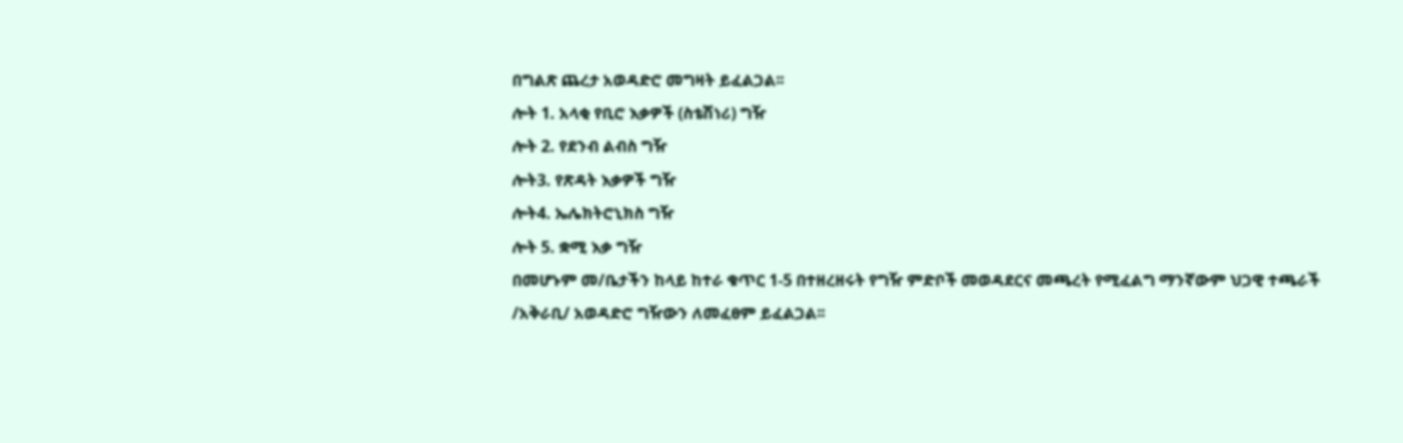በግልጽ ጨረታ አወዳድሮ መግዛት ይፈልጋል፡፡
ሎት 1. አላቂ የቢሮ እቃዎች (ስቴሽነሪ) ግዥ
ሎት 2. የደንብ ልብስ ግዥ
ሎት3. የጽዳት እቃዎች ግዥ
ሎት4. ኤሌክትሮኒክስ ግዥ
ሎት 5. ቋሚ እቃ ግዥ
በመሆኑም መ/ቤታችን ከላይ ከተራ ቁጥር 1-5 በተዘረዘሩት የግዥ ምድቦች መወዳደርና መጫረት የሚፈልግ ማንኛውም ህጋዊ ተጫራች /አቅራቢ/ አወዳድሮ ግዥውን ለመፈፀም ይፈልጋል፡፡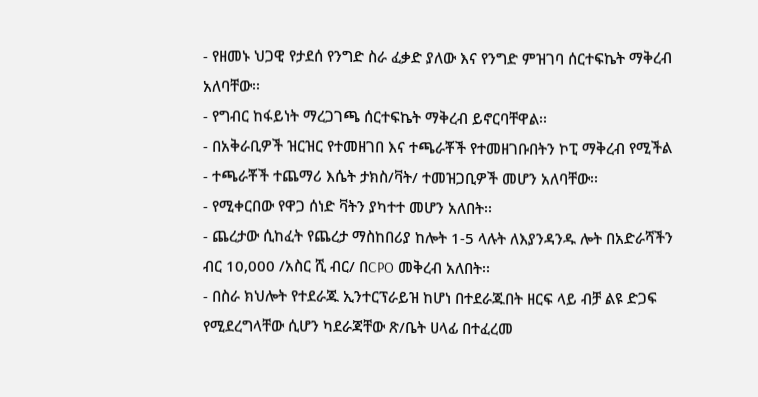- የዘመኑ ህጋዊ የታደሰ የንግድ ስራ ፈቃድ ያለው እና የንግድ ምዝገባ ሰርተፍኬት ማቅረብ አለባቸው፡፡
- የግብር ከፋይነት ማረጋገጫ ሰርተፍኬት ማቅረብ ይኖርባቸዋል፡፡
- በአቅራቢዎች ዝርዝር የተመዘገበ እና ተጫራቾች የተመዘገቡበትን ኮፒ ማቅረብ የሚችል
- ተጫራቾች ተጨማሪ እሴት ታክስ/ቫት/ ተመዝጋቢዎች መሆን አለባቸው፡፡
- የሚቀርበው የዋጋ ሰነድ ቫትን ያካተተ መሆን አለበት፡፡
- ጨረታው ሲከፈት የጨረታ ማስከበሪያ ከሎት 1-5 ላሉት ለእያንዳንዱ ሎት በአድራሻችን ብር 10,000 /አስር ሺ ብር/ በCPO መቅረብ አለበት፡፡
- በስራ ክህሎት የተደራጁ ኢንተርፕራይዝ ከሆነ በተደራጁበት ዘርፍ ላይ ብቻ ልዩ ድጋፍ የሚደረግላቸው ሲሆን ካደራጃቸው ጽ/ቤት ሀላፊ በተፈረመ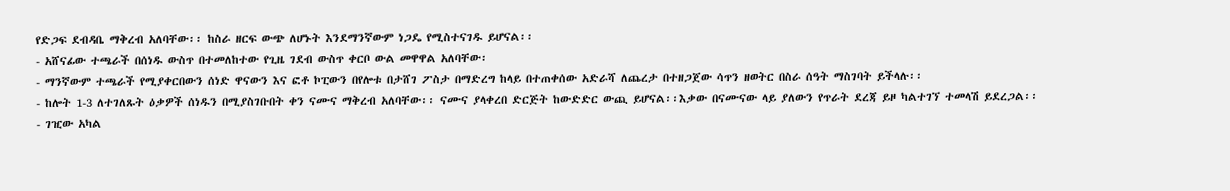የድጋፍ ደብዳቤ ማቅረብ አለባቸው፡፡ ከስራ ዘርፍ ውጭ ለሆኑት እንደማንኛውም ነጋዴ የሚስተናገዱ ይሆናል፡፡
- አሸናፊው ተጫራች በሰነዱ ውስጥ በተመለከተው የጊዜ ገደብ ውስጥ ቀርቦ ውል መዋዋል አለባቸው፡
- ማንኛውም ተጫራች የሚያቀርበውን ሰነድ ዋናውን እና ፎቶ ኮፒውን በየሎቱ በታሸገ ፖስታ በማድረግ ከላይ በተጠቀሰው አድራሻ ለጨረታ በተዘጋጀው ሳጥን ዘወትር በስራ ሰዓት ማስገባት ይችላሉ፡፡
- ከሎት 1-3 ለተገለጹት ዕቃዎች ሰነዱን በሚያስገቡበት ቀን ናሙና ማቅረብ አለባቸው፡፡ ናሙና ያላቀረበ ድርጅት ከውድድር ውጪ ይሆናል፡፡እቃው በናሙናው ላይ ያለውን የጥራት ደረጃ ይዞ ካልተገኘ ተመላሽ ይደረጋል፡፡
- ገዢው አካል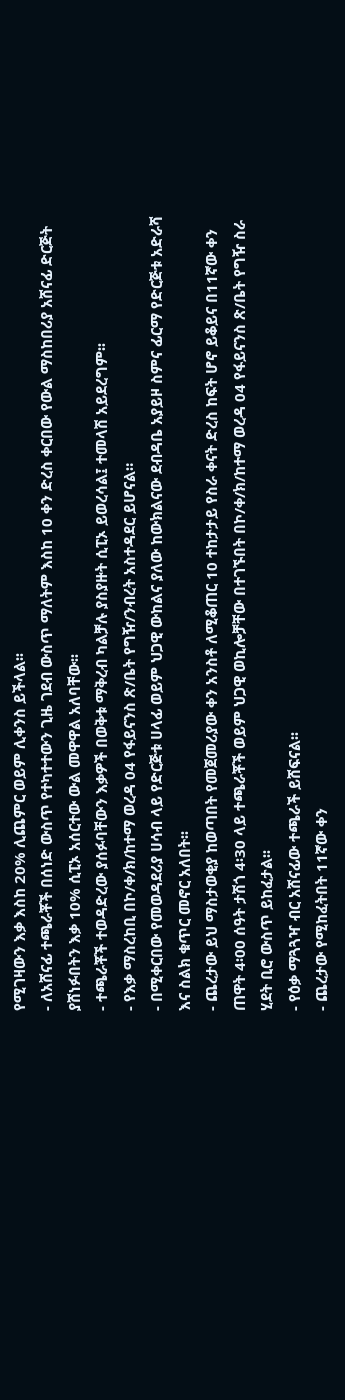የሚገዛውን እቃ እስከ 20% ሊጨምር ወይም ሊቀንስ ይችላል፡፡
- ለአሸናፊ ተጫራቾች በሰነድ ውስጥ የተካተተውን ጊዜ ገደብ ውስጥ ማለትም እስከ 10 ቀን ድረስ ቀርበው የውል ማስከበሪያ አሸናፊ ድርጅት ያሸነፉበትን እቃ 10% ሲፒኦ አሰርተው ውል መዋዋል አለባቸው፡፡
- ተጫራቾች ተወዳድረው ያሰፉባቸውን እቃዎች በወቅቱ ማቅረብ ካልቻሉ ያስያዙት ሲፒኦ ይወረሳል፤ ተመላሽ አይደረግም፡፡
- የእቃ ማስረከቢ በኮ/ቀ/ክ/ከተማ ወረዳ 04 የፋይናንስ ጽ/ቤት የግዥ/ንብረት አስተዳደር ይሆናል።
- በሚቀርበው የመወዳደሪያ ሀሳብ ላይ የድርጅቱ ሀላፊ ወይም ህጋዊ ውከልና ያለው ከውክልናው ደብዳቤ አያይዞ ስምና ፊርማ የድርጅቱ አድራሻ እና ስልክ ቁጥር መኖር አለበት፡፡
- ጨረታው ይህ ማስታወቂያ ከወጣበት የመጀመሪያው ቀን አንስቶ ለሚቆጠር 10 ተከታታይ የስራ ቀናት ድረስ ከፍት ሆኖ ይቆይና በ11ኛው ቀን ጠዋት 4፡00 ሰዓት ታሽጎ 4፡30 ላይ ተጫራቾች ወይም ህጋዊ ወኪሎቻቸው በተገኙበት በኮ/ቀ/ክ/ከተማ ወረዳ 04 የፋይናንስ ጽ/ቤት የግዥ ስራ ሂደት ቢሮ ውስጥ ይከፈታል፡፡
- የዕቃ ማጓጓዣ ብር አሸናፊው ተጫራች ይሸፍናል፡፡
- ጨረታው የሚከፈትበት 11ኛው ቀን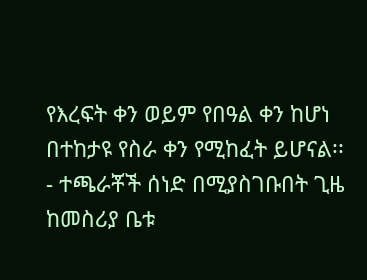የእረፍት ቀን ወይም የበዓል ቀን ከሆነ በተከታዩ የስራ ቀን የሚከፈት ይሆናል፡፡
- ተጫራቾች ሰነድ በሚያስገቡበት ጊዜ ከመስሪያ ቤቱ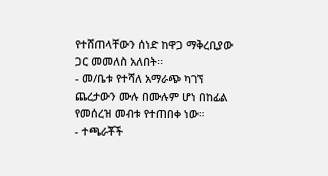የተሸጠላቸውን ሰነድ ከዋጋ ማቅረቢያው ጋር መመለስ አለበት፡፡
- መ/ቤቱ የተሻለ አማራጭ ካገኘ ጨረታውን ሙሉ በሙሉም ሆነ በከፊል የመሰረዝ መብቱ የተጠበቀ ነው።
- ተጫራቾች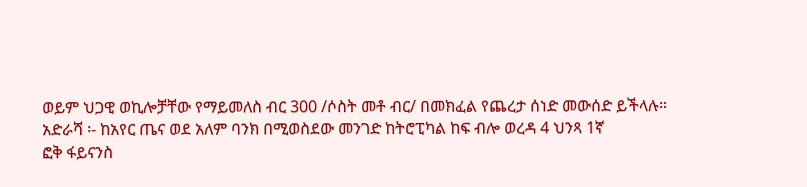ወይም ህጋዊ ወኪሎቻቸው የማይመለስ ብር 300 /ሶስት መቶ ብር/ በመክፈል የጨረታ ሰነድ መውሰድ ይችላሉ።
አድራሻ ፡- ከአየር ጤና ወደ አለም ባንክ በሚወስደው መንገድ ከትሮፒካል ከፍ ብሎ ወረዳ 4 ህንጻ 1ኛ
ፎቅ ፋይናንስ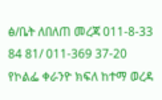ፅ/ቤት ለበለጠ መረጃ 011-8-33 84 81/ 011-369 37-20
የኮልፌ ቀራንዮ ክፍለ ከተማ ወረዳ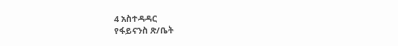4 አስተዳዳር
የፋይናንስ ጽ/ቤት